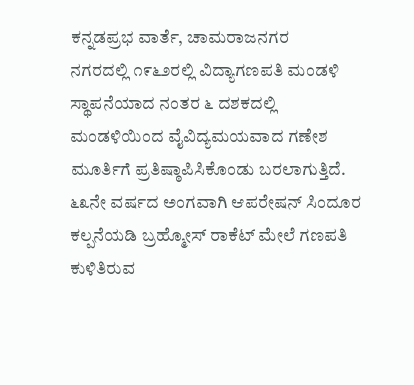ಕನ್ನಡಪ್ರಭ ವಾರ್ತೆ, ಚಾಮರಾಜನಗರ
ನಗರದಲ್ಲಿ ೧೯೬೨ರಲ್ಲಿ ವಿದ್ಯಾಗಣಪತಿ ಮಂಡಳಿ ಸ್ಥಾಪನೆಯಾದ ನಂತರ ೬ ದಶಕದಲ್ಲಿ ಮಂಡಳಿಯಿಂದ ವೈವಿದ್ಯಮಯವಾದ ಗಣೇಶ ಮೂರ್ತಿಗೆ ಪ್ರತಿಷ್ಠಾಪಿಸಿಕೊಂಡು ಬರಲಾಗುತ್ತಿದೆ. ೬೩ನೇ ವರ್ಷದ ಅಂಗವಾಗಿ ಆಪರೇಷನ್ ಸಿಂದೂರ ಕಲ್ಪನೆಯಡಿ ಬ್ರಹ್ಮೋಸ್ ರಾಕೆಟ್ ಮೇಲೆ ಗಣಪತಿ ಕುಳಿತಿರುವ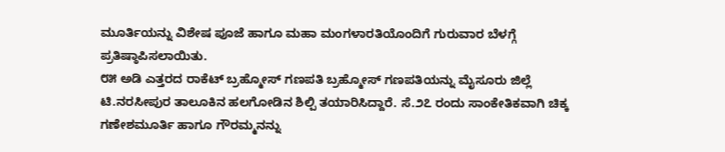ಮೂರ್ತಿಯನ್ನು ವಿಶೇಷ ಪೂಜೆ ಹಾಗೂ ಮಹಾ ಮಂಗಳಾರತಿಯೊಂದಿಗೆ ಗುರುವಾರ ಬೆಳಗ್ಗೆ ಪ್ರತಿಷ್ಠಾಪಿಸಲಾಯಿತು.
೮೫ ಅಡಿ ಎತ್ತರದ ರಾಕೆಟ್ ಬ್ರಹ್ಮೋಸ್ ಗಣಪತಿ ಬ್ರಹ್ಮೋಸ್ ಗಣಪತಿಯನ್ನು ಮೈಸೂರು ಜಿಲ್ಲೆ ಟಿ.ನರಸೀಪುರ ತಾಲೂಕಿನ ಹಲಗೋಡಿನ ಶಿಲ್ಪಿ ತಯಾರಿಸಿದ್ದಾರೆ. ಸೆ.೨೭ ರಂದು ಸಾಂಕೇತಿಕವಾಗಿ ಚಿಕ್ಕ ಗಣೇಶಮೂರ್ತಿ ಹಾಗೂ ಗೌರಮ್ಮನನ್ನು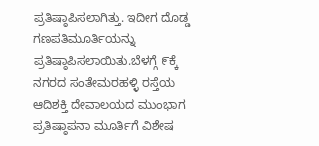ಪ್ರತಿಷ್ಠಾಪಿಸಲಾಗಿತ್ತು. ಇದೀಗ ದೊಡ್ಡ ಗಣಪತಿಮೂರ್ತಿಯನ್ನು ಪ್ರತಿಷ್ಠಾಪಿಸಲಾಯಿತು.ಬೆಳಗ್ಗೆ ೯ಕ್ಕೆ ನಗರದ ಸಂತೇಮರಹಳ್ಳಿ ರಸ್ತೆಯ ಆದಿಶಕ್ತಿ ದೇವಾಲಯದ ಮುಂಭಾಗ ಪ್ರತಿಷ್ಠಾಪನಾ ಮೂರ್ತಿಗೆ ವಿಶೇಷ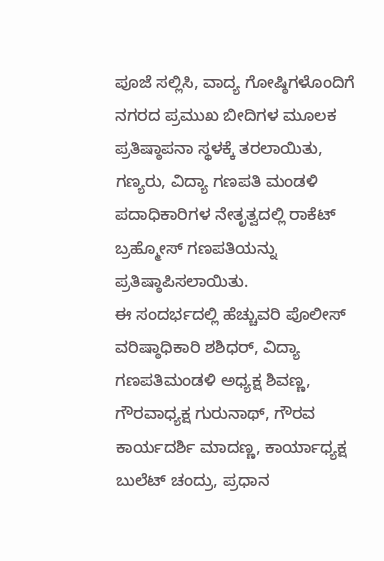ಪೂಜೆ ಸಲ್ಲಿಸಿ, ವಾದ್ಯ ಗೋಷ್ಠಿಗಳೊಂದಿಗೆ ನಗರದ ಪ್ರಮುಖ ಬೀದಿಗಳ ಮೂಲಕ ಪ್ರತಿಷ್ಠಾಪನಾ ಸ್ಥಳಕ್ಕೆ ತರಲಾಯಿತು, ಗಣ್ಯರು, ವಿದ್ಯಾ ಗಣಪತಿ ಮಂಡಳಿ ಪದಾಧಿಕಾರಿಗಳ ನೇತೃತ್ವದಲ್ಲಿ ರಾಕೆಟ್ ಬ್ರಹ್ಮೋಸ್ ಗಣಪತಿಯನ್ನು ಪ್ರತಿಷ್ಠಾಪಿಸಲಾಯಿತು.
ಈ ಸಂದರ್ಭದಲ್ಲಿ ಹೆಚ್ಚುವರಿ ಪೊಲೀಸ್ ವರಿಷ್ಠಾಧಿಕಾರಿ ಶಶಿಧರ್, ವಿದ್ಯಾ ಗಣಪತಿಮಂಡಳಿ ಅಧ್ಯಕ್ಷ ಶಿವಣ್ಣ, ಗೌರವಾಧ್ಯಕ್ಷ ಗುರುನಾಥ್, ಗೌರವ ಕಾರ್ಯದರ್ಶಿ ಮಾದಣ್ಣ, ಕಾರ್ಯಾಧ್ಯಕ್ಷ ಬುಲೆಟ್ ಚಂದ್ರು, ಪ್ರಧಾನ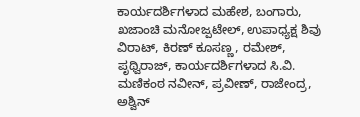ಕಾರ್ಯದರ್ಶಿಗಳಾದ ಮಹೇಶ, ಬಂಗಾರು, ಖಜಾಂಚಿ ಮನೋಜ್ಪಟೇಲ್, ಉಪಾಧ್ಯಕ್ಷ ಶಿವು ವಿರಾಟ್, ಕಿರಣ್ ಕೂಸಣ್ಣ, ರಮೇಶ್, ಪೃಥ್ವಿರಾಜ್, ಕಾರ್ಯದರ್ಶಿಗಳಾದ ಸಿ.ವಿ. ಮಣಿಕಂಠ ನವೀನ್, ಪ್ರವೀಣ್, ರಾಜೇಂದ್ರ, ಅಶ್ವಿನ್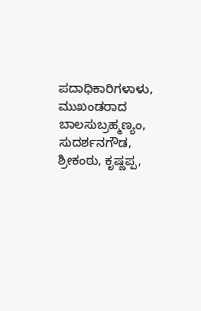ಪದಾಧಿಕಾರಿಗಳಾಳು, ಮುಖಂಡರಾದ ಬಾಲಸುಬ್ರಹ್ಮಣ್ಯಂ, ಸುದರ್ಶನಗೌಡ, ಶ್ರೀಕಂಠು, ಕೃಷ್ಣಪ್ಪ,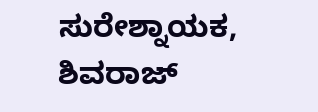ಸುರೇಶ್ನಾಯಕ, ಶಿವರಾಜ್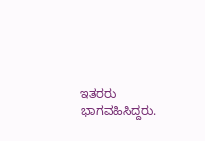ಇತರರು ಭಾಗವಹಿಸಿದ್ದರು.